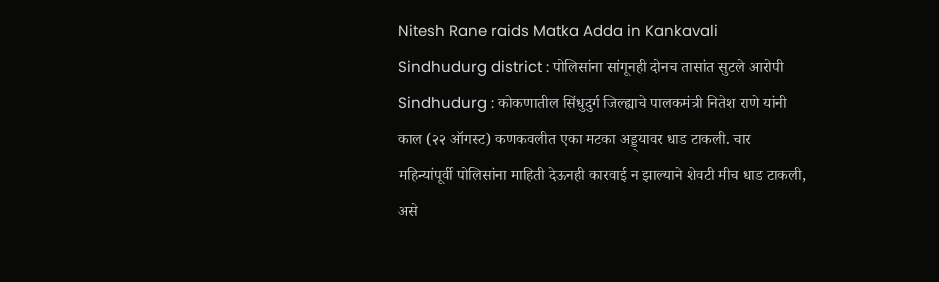Nitesh Rane raids Matka Adda in Kankavali Sindhudurg district : पोलिसांना सांगूनही दोनच तासांत सुटले आरोपी
Sindhudurg : कोकणातील सिंधुदुर्ग जिल्ह्याचे पालकमंत्री नितेश राणे यांनी काल (२२ ऑगस्ट) कणकवलीत एका मटका अड्ड्यावर धाड टाकली. चार महिन्यांपूर्वी पोलिसांना माहिती देऊनही कारवाई न झाल्याने शेवटी मीच धाड टाकली, असे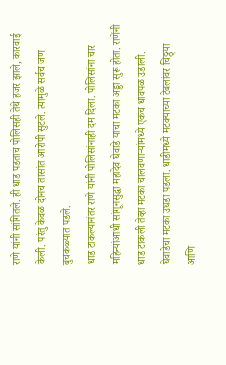राणे यांनी सांगितले. ही धाड पडताच पोलिसही तेथे हजर झाले, कारवाई केली. परंतु केवळ दोनच तासांत आरोपी सुटले. त्यामुळे सर्वच जण बुचकळ्यात पडले.
धाड टाकल्यानंतर राणे यांनी पोलिसांनाही दम दिला. पोलिसांना चार महिन्यांआधी सांगूनसुद्धा महादेव घेवाडे याचा मटका अड्डा सुरू होता. राणेंनी धाड टाकली तेव्हा मटका चालवणाऱ्यांमध्ये एकच धावपळ उडाली. घेवाडेचा मटका उघडा पडला. धाडीमध्ये मटक्याच्या टेबलांवर चिठ्ठ्या आणि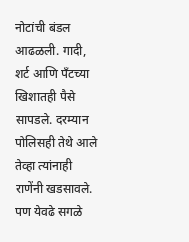नोटांची बंडल आढळली. गादी, शर्ट आणि पॅंटच्या खिशातही पैसे सापडले. दरम्यान पोलिसही तेथे आले तेव्हा त्यांनाही राणेंनी खडसावले. पण येवढे सगळे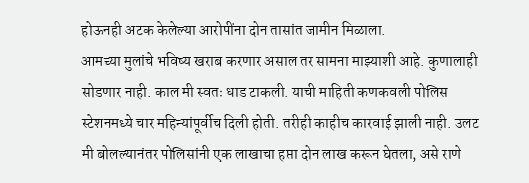होऊनही अटक केलेल्या आरोपींना दोन तासांत जामीन मिळाला.
आमच्या मुलांचे भविष्य खराब करणार असाल तर सामना माझ्याशी आहे. कुणालाही सोडणार नाही. काल मी स्वतः धाड टाकली. याची माहिती कणकवली पोलिस स्टेशनमध्ये चार महिन्यांपूर्वीच दिली होती. तरीही काहीच कारवाई झाली नाही. उलट मी बोलल्यानंतर पोलिसांनी एक लाखाचा हप्ता दोन लाख करून घेतला, असे राणे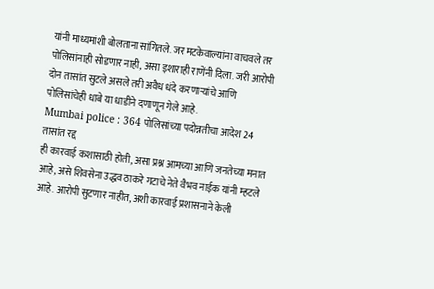यांनी माध्यमांशी बोलताना सांगितले. जर मटकेवाल्यांना वाचवले तर पोलिसांनाही सोडणार नाही, असा इशाराही राणेंनी दिला. जरी आरोपी दोन तासांत सुटले असले तरी अवैध धंदे करणाऱ्यांचे आणि पोलिसांचेही धाबे या धाडीने दणाणून गेले आहे.
Mumbai police : 364 पोलिसांच्या पदोन्नतीचा आदेश 24 तासांत रद्द
ही कारवाई कशासाठी होती, असा प्रश्न आमच्या आणि जनतेच्या मनात आहे, असे शिवसेना उद्धव ठाकरे गटाचे नेते वैभव नाईक यांनी म्हटले आहे. आरोपी सुटणार नाहीत, अशी कारवाई प्रशासनाने केली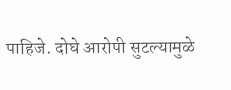पाहिजे. दोघे आरोपी सुटल्यामुळे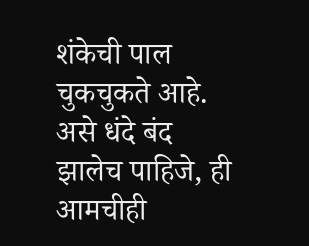शंकेची पाल चुकचुकते आहे. असे धंदे बंद झालेच पाहिजे, ही आमचीही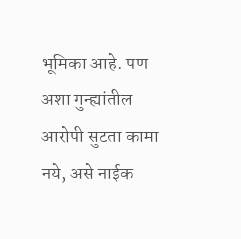भूमिका आहे. पण अशा गुन्ह्यांतील आरोपी सुटता कामा नये, असे नाईक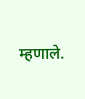म्हणाले.